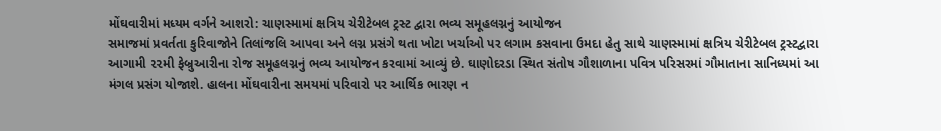મોંઘવારીમાં મધ્યમ વર્ગને આશરો: ચાણસ્મામાં ક્ષત્રિય ચેરીટેબલ ટ્રસ્ટ દ્વારા ભવ્ય સમૂહલગ્નનું આયોજન
સમાજમાં પ્રવર્તતા કુરિવાજોને તિલાંજલિ આપવા અને લગ્ન પ્રસંગે થતા ખોટા ખર્ચાઓ પર લગામ કસવાના ઉમદા હેતુ સાથે ચાણસ્મામાં ક્ષત્રિય ચેરીટેબલ ટ્રસ્ટદ્વારા આગામી ૨૨મી ફેબ્રુઆરીના રોજ સમૂહલગ્નનું ભવ્ય આયોજન કરવામાં આવ્યું છે. ઘાણોદરડા સ્થિત સંતોષ ગૌશાળાના પવિત્ર પરિસરમાં ગૌમાતાના સાનિધ્યમાં આ મંગલ પ્રસંગ યોજાશે. હાલના મોંઘવારીના સમયમાં પરિવારો પર આર્થિક ભારણ ન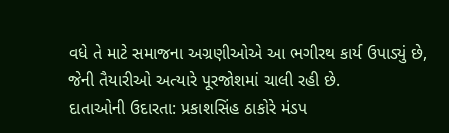વધે તે માટે સમાજના અગ્રણીઓએ આ ભગીરથ કાર્ય ઉપાડ્યું છે, જેની તૈયારીઓ અત્યારે પૂરજોશમાં ચાલી રહી છે.
દાતાઓની ઉદારતા: પ્રકાશસિંહ ઠાકોરે મંડપ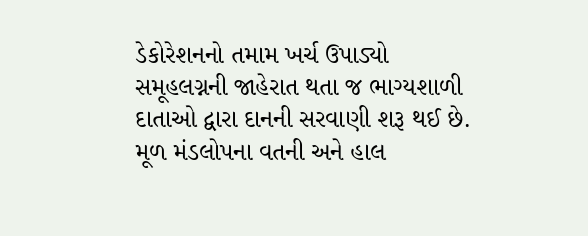ડેકોરેશનનો તમામ ખર્ચ ઉપાડ્યો
સમૂહલગ્નની જાહેરાત થતા જ ભાગ્યશાળી દાતાઓ દ્વારા દાનની સરવાણી શરૂ થઈ છે. મૂળ મંડલોપના વતની અને હાલ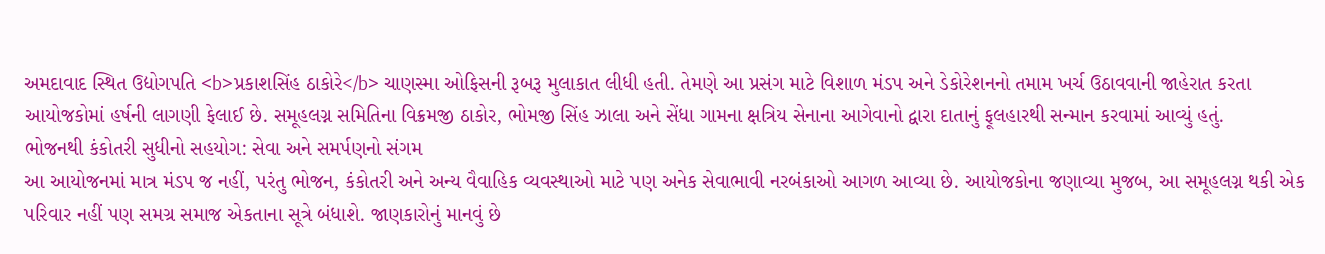અમદાવાદ સ્થિત ઉદ્યોગપતિ <b>પ્રકાશસિંહ ઠાકોરે</b> ચાણસ્મા ઓફિસની રૂબરૂ મુલાકાત લીધી હતી. તેમણે આ પ્રસંગ માટે વિશાળ મંડપ અને ડેકોરેશનનો તમામ ખર્ચ ઉઠાવવાની જાહેરાત કરતા આયોજકોમાં હર્ષની લાગણી ફેલાઈ છે. સમૂહલગ્ન સમિતિના વિક્રમજી ઠાકોર, ભોમજી સિંહ ઝાલા અને સેંધા ગામના ક્ષત્રિય સેનાના આગેવાનો દ્વારા દાતાનું ફૂલહારથી સન્માન કરવામાં આવ્યું હતું.
ભોજનથી કંકોતરી સુધીનો સહયોગ: સેવા અને સમર્પણનો સંગમ
આ આયોજનમાં માત્ર મંડપ જ નહીં, પરંતુ ભોજન, કંકોતરી અને અન્ય વૈવાહિક વ્યવસ્થાઓ માટે પણ અનેક સેવાભાવી નરબંકાઓ આગળ આવ્યા છે. આયોજકોના જણાવ્યા મુજબ, આ સમૂહલગ્ન થકી એક પરિવાર નહીં પણ સમગ્ર સમાજ એકતાના સૂત્રે બંધાશે. જાણકારોનું માનવું છે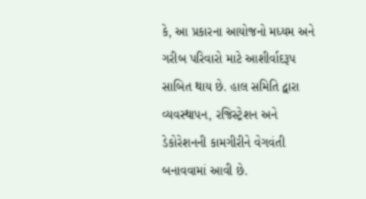કે, આ પ્રકારના આયોજનો મધ્યમ અને ગરીબ પરિવારો માટે આશીર્વાદરૂપ સાબિત થાય છે. હાલ સમિતિ દ્વારા વ્યવસ્થાપન, રજિસ્ટ્રેશન અને ડેકોરેશનની કામગીરીને વેગવંતી બનાવવામાં આવી છે.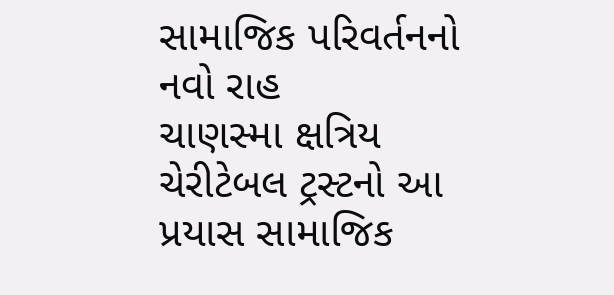સામાજિક પરિવર્તનનો નવો રાહ
ચાણસ્મા ક્ષત્રિય ચેરીટેબલ ટ્રસ્ટનો આ પ્રયાસ સામાજિક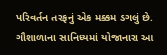પરિવર્તન તરફનું એક મક્કમ ડગલું છે. ગૌશાળાના સાનિધ્યમાં યોજાનારા આ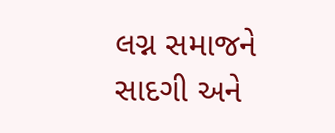લગ્ન સમાજને સાદગી અને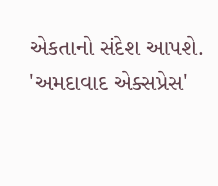એકતાનો સંદેશ આપશે. 'અમદાવાદ એક્સપ્રેસ'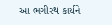આ ભગીરથ કાર્યને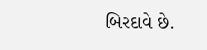બિરદાવે છે.